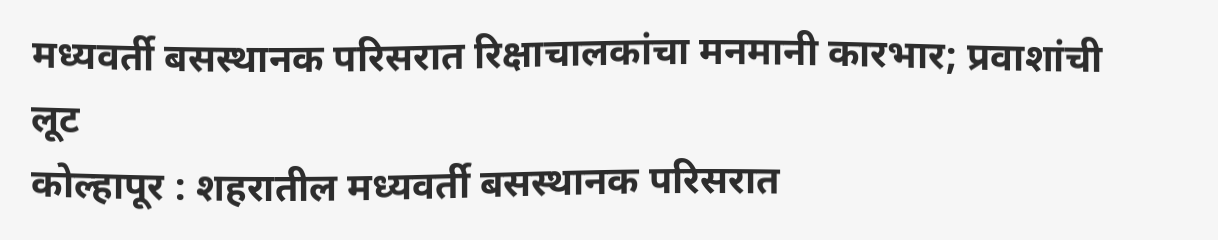मध्यवर्ती बसस्थानक परिसरात रिक्षाचालकांचा मनमानी कारभार; प्रवाशांची लूट
कोल्हापूर : शहरातील मध्यवर्ती बसस्थानक परिसरात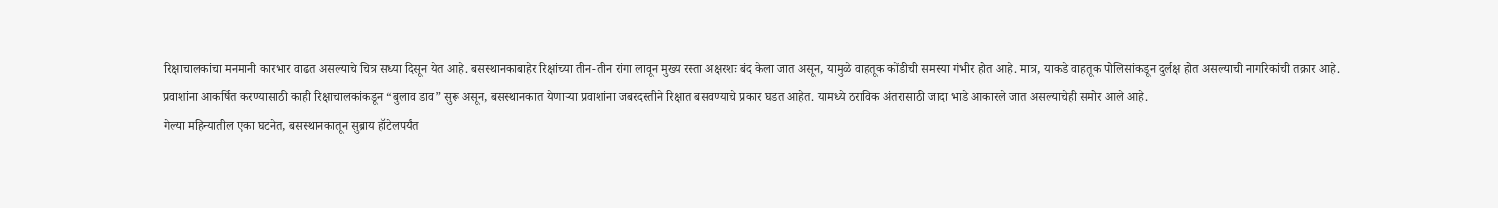रिक्षाचालकांचा मनमानी कारभार वाढत असल्याचे चित्र सध्या दिसून येत आहे. बसस्थानकाबाहेर रिक्षांच्या तीन-तीन रांगा लावून मुख्य रस्ता अक्षरशः बंद केला जात असून, यामुळे वाहतूक कोंडीची समस्या गंभीर होत आहे. मात्र, याकडे वाहतूक पोलिसांकडून दुर्लक्ष होत असल्याची नागरिकांची तक्रार आहे.
प्रवाशांना आकर्षित करण्यासाठी काही रिक्षाचालकांकडून “बुलाव डाव” सुरू असून, बसस्थानकात येणाऱ्या प्रवाशांना जबरदस्तीने रिक्षात बसवण्याचे प्रकार घडत आहेत. यामध्ये ठराविक अंतरासाठी जादा भाडे आकारले जात असल्याचेही समोर आले आहे.
गेल्या महिन्यातील एका घटनेत, बसस्थानकातून सुब्राय हॉटेलपर्यंत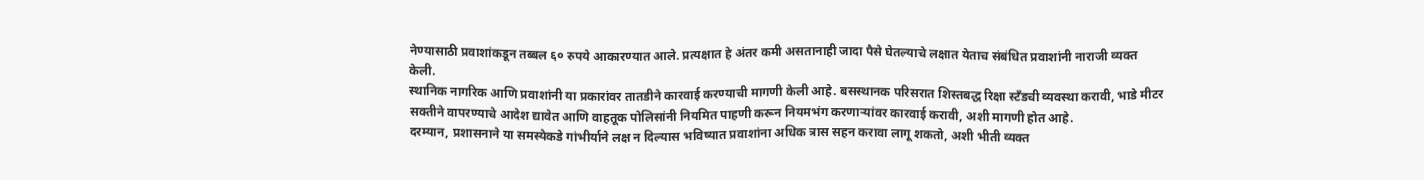नेण्यासाठी प्रवाशांकडून तब्बल ६० रुपये आकारण्यात आले. प्रत्यक्षात हे अंतर कमी असतानाही जादा पैसे घेतल्याचे लक्षात येताच संबंधित प्रवाशांनी नाराजी व्यक्त केली.
स्थानिक नागरिक आणि प्रवाशांनी या प्रकारांवर तातडीने कारवाई करण्याची मागणी केली आहे. बसस्थानक परिसरात शिस्तबद्ध रिक्षा स्टँडची व्यवस्था करावी, भाडे मीटर सक्तीने वापरण्याचे आदेश द्यावेत आणि वाहतूक पोलिसांनी नियमित पाहणी करून नियमभंग करणाऱ्यांवर कारवाई करावी, अशी मागणी होत आहे.
दरम्यान, प्रशासनाने या समस्येकडे गांभीर्याने लक्ष न दिल्यास भविष्यात प्रवाशांना अधिक त्रास सहन करावा लागू शकतो, अशी भीती व्यक्त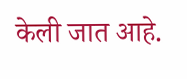केली जात आहे.